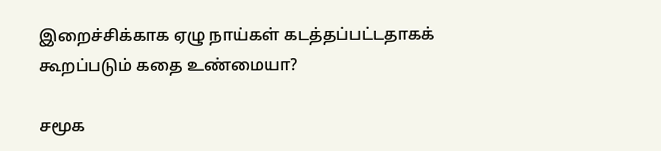இறைச்சிக்காக ஏழு நாய்கள் கடத்தப்பட்டதாகக் கூறப்படும் கதை உண்மையா?

சமூக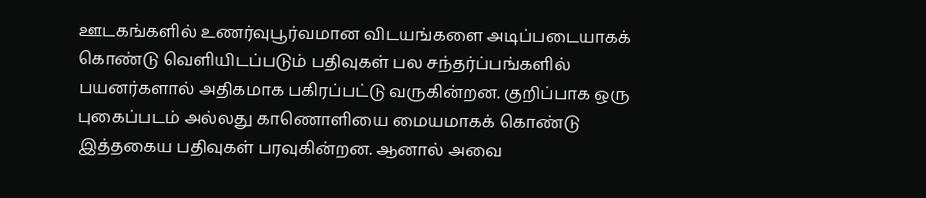ஊடகங்களில் உணர்வுபூர்வமான விடயங்களை அடிப்படையாகக் கொண்டு வெளியிடப்படும் பதிவுகள் பல சந்தர்ப்பங்களில் பயனர்களால் அதிகமாக பகிரப்பட்டு வருகின்றன. குறிப்பாக ஒரு புகைப்படம் அல்லது காணொளியை மையமாகக் கொண்டு இத்தகைய பதிவுகள் பரவுகின்றன. ஆனால் அவை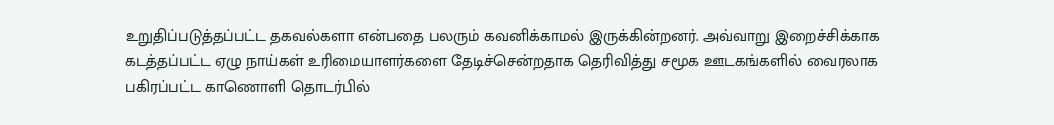உறுதிப்படுத்தப்பட்ட தகவல்களா என்பதை பலரும் கவனிக்காமல் இருக்கின்றனர். அவ்வாறு இறைச்சிக்காக கடத்தப்பட்ட ஏழு நாய்கள் உரிமையாளர்களை தேடிச்சென்றதாக தெரிவித்து சமூக ஊடகங்களில் வைரலாக பகிரப்பட்ட காணொளி தொடர்பில்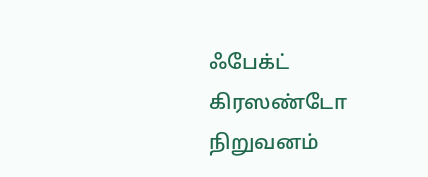ஃபேக்ட் கிரஸண்டோ நிறுவனம்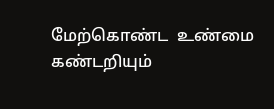மேற்கொண்ட  உண்மை கண்டறியும்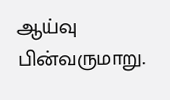ஆய்வு பின்வருமாறு.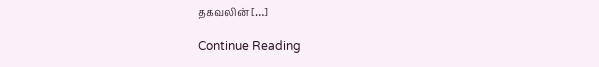தகவலின் […]

Continue Reading